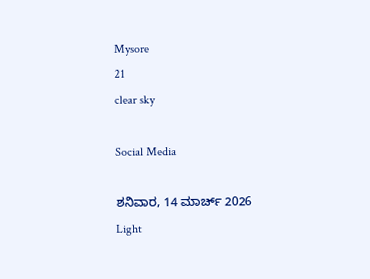Mysore
21
clear sky

Social Media

ಶನಿವಾರ, 14 ಮಾರ್ಚ್ 2026
Light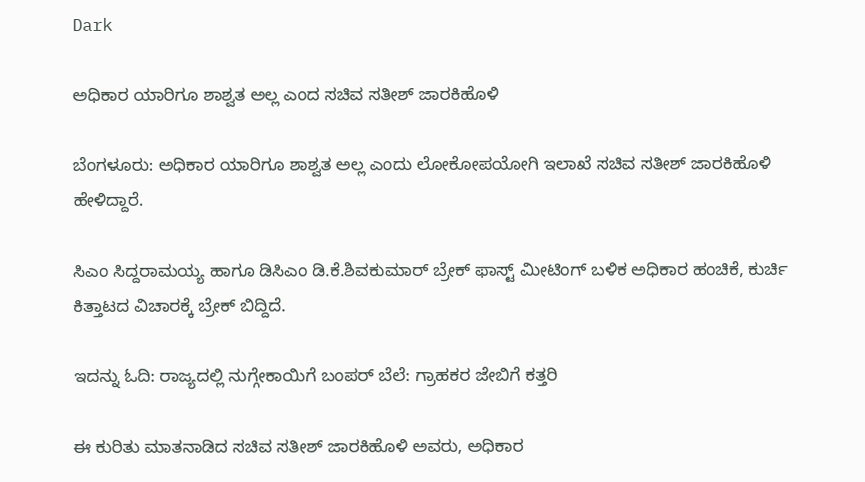Dark

ಅಧಿಕಾರ ಯಾರಿಗೂ ಶಾಶ್ವತ ಅಲ್ಲ ಎಂದ ಸಚಿವ ಸತೀಶ್‌ ಜಾರಕಿಹೊಳಿ

ಬೆಂಗಳೂರು: ಅಧಿಕಾರ ಯಾರಿಗೂ ಶಾಶ್ವತ ಅಲ್ಲ ಎಂದು ಲೋಕೋಪಯೋಗಿ ಇಲಾಖೆ ಸಚಿವ ಸತೀಶ್‌ ಜಾರಕಿಹೊಳಿ ಹೇಳಿದ್ದಾರೆ.

ಸಿಎಂ ಸಿದ್ದರಾಮಯ್ಯ ಹಾಗೂ ಡಿಸಿಎಂ ಡಿ.ಕೆ.ಶಿವಕುಮಾರ್‌ ಬ್ರೇಕ್‌ ಫಾಸ್ಟ್‌ ಮೀಟಿಂಗ್ ಬಳಿಕ ಅಧಿಕಾರ ಹಂಚಿಕೆ, ಕುರ್ಚಿ ಕಿತ್ತಾಟದ ವಿಚಾರಕ್ಕೆ ಬ್ರೇಕ್‌ ಬಿದ್ದಿದೆ.

ಇದನ್ನು ಓದಿ: ರಾಜ್ಯದಲ್ಲಿ ನುಗ್ಗೇಕಾಯಿಗೆ ಬಂಪರ್‌ ಬೆಲೆ: ಗ್ರಾಹಕರ ಜೇಬಿಗೆ ಕತ್ತರಿ

ಈ ಕುರಿತು ಮಾತನಾಡಿದ ಸಚಿವ ಸತೀಶ್‌ ಜಾರಕಿಹೊಳಿ ಅವರು, ಅಧಿಕಾರ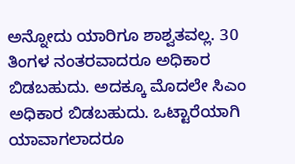ಅನ್ನೋದು ಯಾರಿಗೂ ಶಾಶ್ವತವಲ್ಲ. 30 ತಿಂಗಳ ನಂತರವಾದರೂ ಅಧಿಕಾರ ಬಿಡಬಹುದು. ಅದಕ್ಕೂ ಮೊದಲೇ ಸಿಎಂ ಅಧಿಕಾರ ಬಿಡಬಹುದು. ಒಟ್ಟಾರೆಯಾಗಿ ಯಾವಾಗಲಾದರೂ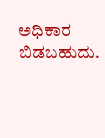ಅಧಿಕಾರ ಬಿಡಬಹುದು.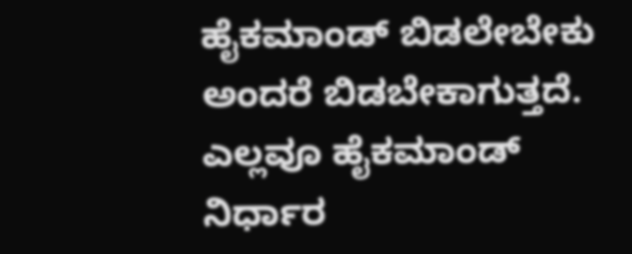ಹೈಕಮಾಂಡ್‌ ಬಿಡಲೇಬೇಕು ಅಂದರೆ ಬಿಡಬೇಕಾಗುತ್ತದೆ. ಎಲ್ಲವೂ ಹೈಕಮಾಂಡ್‌ ನಿರ್ಧಾರ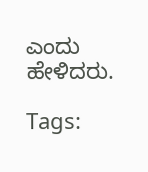ಎಂದು ಹೇಳಿದರು.

Tags: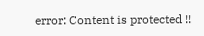error: Content is protected !!